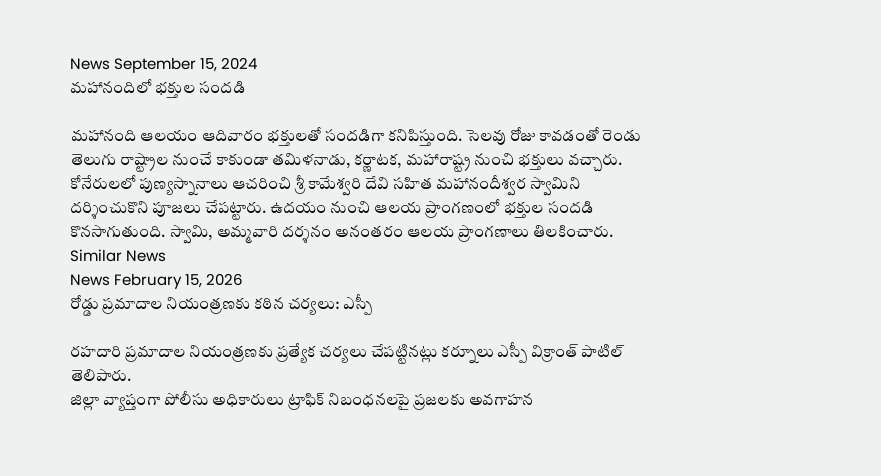News September 15, 2024
మహానందిలో భక్తుల సందడి

మహానంది ఆలయం ఆదివారం భక్తులతో సందడిగా కనిపిస్తుంది. సెలవు రోజు కావడంతో రెండు తెలుగు రాష్ట్రాల నుంచే కాకుండా తమిళనాడు, కర్ణాటక, మహారాష్ట్ర నుంచి భక్తులు వచ్చారు. కోనేరులలో పుణ్యస్నానాలు ఆచరించి శ్రీ కామేశ్వరి దేవి సహిత మహానందీశ్వర స్వామిని దర్శించుకొని పూజలు చేపట్టారు. ఉదయం నుంచి ఆలయ ప్రాంగణంలో భక్తుల సందడి కొనసాగుతుంది. స్వామి, అమ్మవారి దర్శనం అనంతరం ఆలయ ప్రాంగణాలు తిలకించారు.
Similar News
News February 15, 2026
రోడ్డు ప్రమాదాల నియంత్రణకు కఠిన చర్యలు: ఎస్పీ

రహదారి ప్రమాదాల నియంత్రణకు ప్రత్యేక చర్యలు చేపట్టినట్లు కర్నూలు ఎస్పీ విక్రాంత్ పాటిల్ తెలిపారు.
జిల్లా వ్యాప్తంగా పోలీసు అధికారులు ట్రాఫిక్ నిబంధనలపై ప్రజలకు అవగాహన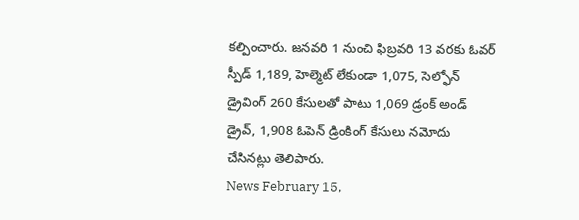కల్పించారు. జనవరి 1 నుంచి ఫిబ్రవరి 13 వరకు ఓవర్ స్పీడ్ 1,189, హెల్మెట్ లేకుండా 1,075, సెల్ఫోన్ డ్రైవింగ్ 260 కేసులతో పాటు 1,069 డ్రంక్ అండ్ డ్రైవ్, 1,908 ఓపెన్ డ్రింకింగ్ కేసులు నమోదు చేసినట్లు తెలిపారు.
News February 15,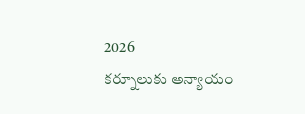2026
కర్నూలుకు అన్యాయం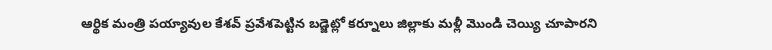ఆర్థిక మంత్రి పయ్యావుల కేశవ్ ప్రవేశపెట్టిన బడ్జెట్లో కర్నూలు జిల్లాకు మళ్లీ మొండి చెయ్యి చూపారని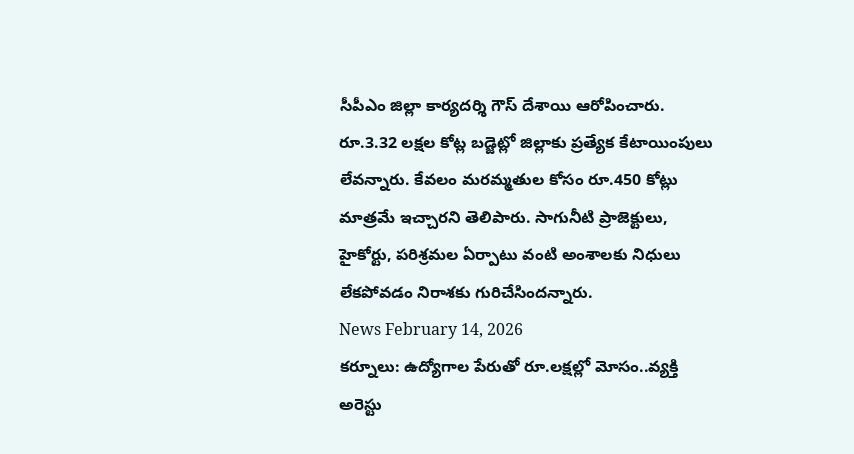సీపీఎం జిల్లా కార్యదర్శి గౌస్ దేశాయి ఆరోపించారు. రూ.3.32 లక్షల కోట్ల బడ్జెట్లో జిల్లాకు ప్రత్యేక కేటాయింపులు లేవన్నారు. కేవలం మరమ్మతుల కోసం రూ.450 కోట్లు మాత్రమే ఇచ్చారని తెలిపారు. సాగునీటి ప్రాజెక్టులు, హైకోర్టు, పరిశ్రమల ఏర్పాటు వంటి అంశాలకు నిధులు లేకపోవడం నిరాశకు గురిచేసిందన్నారు.
News February 14, 2026
కర్నూలు: ఉద్యోగాల పేరుతో రూ.లక్షల్లో మోసం..వ్యక్తి అరెస్టు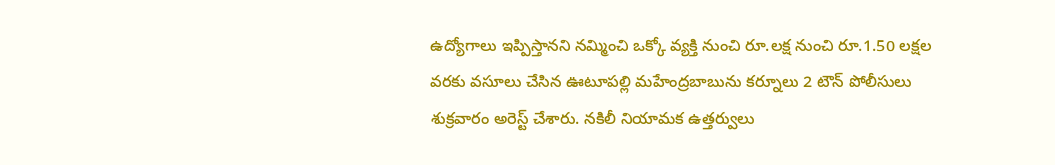ఉద్యోగాలు ఇప్పిస్తానని నమ్మించి ఒక్కో వ్యక్తి నుంచి రూ.లక్ష నుంచి రూ.1.50 లక్షల వరకు వసూలు చేసిన ఊటూపల్లి మహేంద్రబాబును కర్నూలు 2 టౌన్ పోలీసులు శుక్రవారం అరెస్ట్ చేశారు. నకిలీ నియామక ఉత్తర్వులు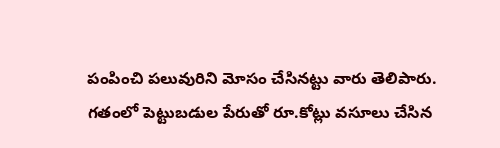పంపించి పలువురిని మోసం చేసినట్టు వారు తెలిపారు. గతంలో పెట్టుబడుల పేరుతో రూ.కోట్లు వసూలు చేసిన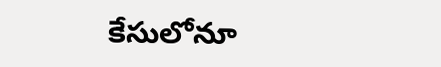కేసులోనూ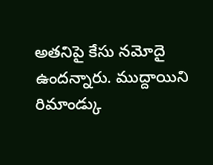అతనిపై కేసు నమోదై ఉందన్నారు. ముద్దాయిని రిమాండ్కు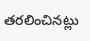తరలించినట్లు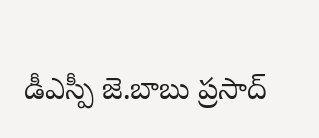డీఎస్పీ జె.బాబు ప్రసాద్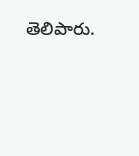తెలిపారు.